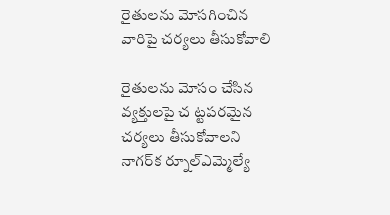రైతులను మోసగించిన వారిపై చర్యలు తీసుకోవాలి

రైతులను మోసం చేసిన వ్యక్తులపై చ ట్టపరమైన చర్యలు తీసుకోవాలని నాగర్‌క ర్నూల్‌ఎమ్మెల్యే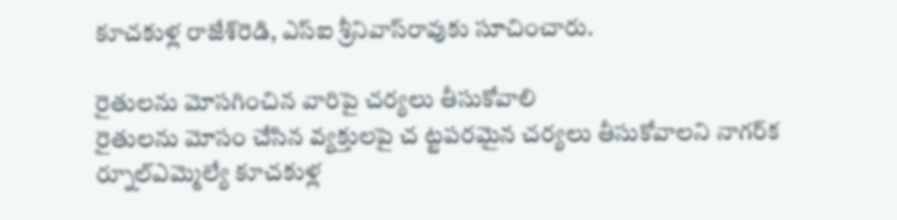కూచకుళ్ల రాజేశ్‌రెడి, ఎస్‌ఐ శ్రీనివాస్‌రావుకు సూచించారు.

రైతులను మోసగించిన వారిపై చర్యలు తీసుకోవాలి
రైతులను మోసం చేసిన వ్యక్తులపై చ ట్టపరమైన చర్యలు తీసుకోవాలని నాగర్‌క ర్నూల్‌ఎమ్మెల్యే కూచకుళ్ల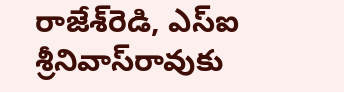రాజేశ్‌రెడి, ఎస్‌ఐ శ్రీనివాస్‌రావుకు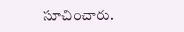సూచించారు.